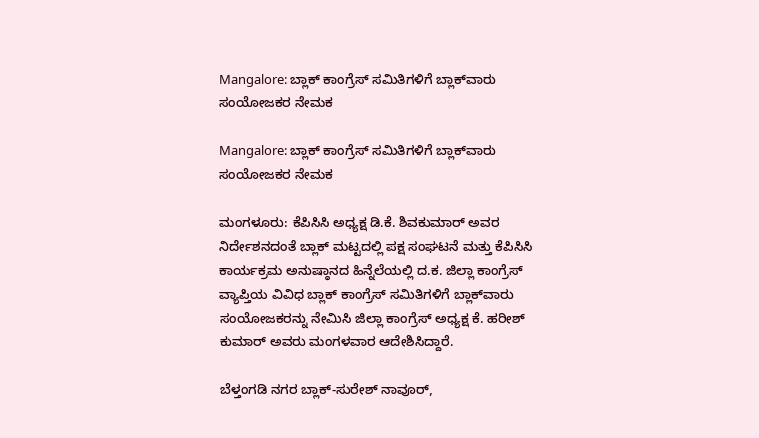Mangalore: ಬ್ಲಾಕ್ ಕಾಂಗ್ರೆಸ್ ಸಮಿತಿಗಳಿಗೆ ಬ್ಲಾಕ್‌ವಾರು ಸಂಯೋಜಕರ ನೇಮಕ

Mangalore: ಬ್ಲಾಕ್ ಕಾಂಗ್ರೆಸ್ ಸಮಿತಿಗಳಿಗೆ ಬ್ಲಾಕ್‌ವಾರು ಸಂಯೋಜಕರ ನೇಮಕ

ಮಂಗಳೂರು: ಕೆಪಿಸಿಸಿ ಅಧ್ಯಕ್ಷ ಡಿ.ಕೆ. ಶಿವಕುಮಾರ್ ಅವರ ನಿರ್ದೇಶನದಂತೆ ಬ್ಲಾಕ್ ಮಟ್ಟದಲ್ಲಿ ಪಕ್ಷ ಸಂಘಟನೆ ಮತ್ತು ಕೆಪಿಸಿಸಿ ಕಾರ್ಯಕ್ರಮ ಅನುಷ್ಠಾನದ ಹಿನ್ನೆಲೆಯಲ್ಲಿ ದ.ಕ. ಜಿಲ್ಲಾ ಕಾಂಗ್ರೆಸ್ ವ್ಯಾಪ್ತಿಯ ವಿವಿಧ ಬ್ಲಾಕ್ ಕಾಂಗ್ರೆಸ್ ಸಮಿತಿಗಳಿಗೆ ಬ್ಲಾಕ್‌ವಾರು ಸಂಯೋಜಕರನ್ನು ನೇಮಿಸಿ ಜಿಲ್ಲಾ ಕಾಂಗ್ರೆಸ್ ಅಧ್ಯಕ್ಷ ಕೆ. ಹರೀಶ್ ಕುಮಾರ್ ಅವರು ಮಂಗಳವಾರ ಆದೇಶಿಸಿದ್ದಾರೆ.

ಬೆಳ್ತಂಗಡಿ ನಗರ ಬ್ಲಾಕ್-ಸುರೇಶ್ ನಾವೂರ್,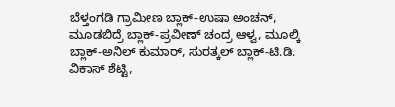ಬೆಳ್ತಂಗಡಿ ಗ್ರಾಮೀಣ ಬ್ಲಾಕ್-ಉಷಾ ಅಂಚನ್, ಮೂಡಬಿದ್ರೆ ಬ್ಲಾಕ್-ಪ್ರವೀಣ್ ಚಂದ್ರ ಆಳ್ವ, ಮೂಲ್ಕಿ ಬ್ಲಾಕ್-ಅನಿಲ್ ಕುಮಾರ್, ಸುರತ್ಕಲ್ ಬ್ಲಾಕ್-ಟಿ.ಡಿ. ವಿಕಾಸ್ ಶೆಟ್ಟಿ,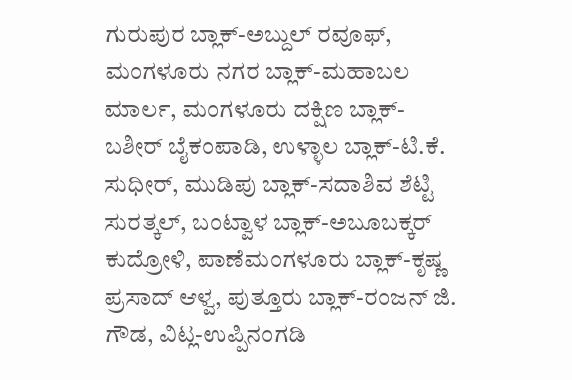ಗುರುಪುರ ಬ್ಲಾಕ್-ಅಬ್ದುಲ್ ರವೂಫ್, ಮಂಗಳೂರು ನಗರ ಬ್ಲಾಕ್-ಮಹಾಬಲ ಮಾರ್ಲ, ಮಂಗಳೂರು ದಕ್ಷಿಣ ಬ್ಲಾಕ್-ಬಶೀರ್ ಬೈಕಂಪಾಡಿ, ಉಳ್ಳಾಲ ಬ್ಲಾಕ್-ಟಿ.ಕೆ. ಸುಧೀರ್, ಮುಡಿಪು ಬ್ಲಾಕ್-ಸದಾಶಿವ ಶೆಟ್ಟಿ ಸುರತ್ಕಲ್, ಬಂಟ್ವಾಳ ಬ್ಲಾಕ್-ಅಬೂಬಕ್ಕರ್ ಕುದ್ರೋಳಿ, ಪಾಣೆಮಂಗಳೂರು ಬ್ಲಾಕ್-ಕೃಷ್ಣ ಪ್ರಸಾದ್ ಆಳ್ವ, ಪುತ್ತೂರು ಬ್ಲಾಕ್-ರಂಜನ್ ಜಿ. ಗೌಡ, ವಿಟ್ಲ-ಉಪ್ಪಿನಂಗಡಿ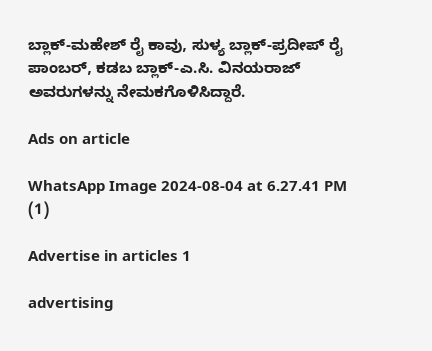ಬ್ಲಾಕ್-ಮಹೇಶ್ ರೈ ಕಾವು, ಸುಳ್ಯ ಬ್ಲಾಕ್-ಪ್ರದೀಪ್ ರೈ ಪಾಂಬರ್, ಕಡಬ ಬ್ಲಾಕ್-ಎ.ಸಿ. ವಿನಯರಾಜ್ ಅವರುಗಳನ್ನು ನೇಮಕಗೊಳಿಸಿದ್ದಾರೆ.

Ads on article

WhatsApp Image 2024-08-04 at 6.27.41 PM (1)

Advertise in articles 1

advertising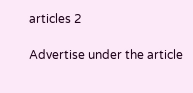articles 2

Advertise under the article